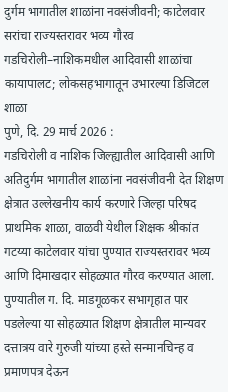दुर्गम भागातील शाळांना नवसंजीवनी; काटेलवार सरांचा राज्यस्तरावर भव्य गौरव
गडचिरोली–नाशिकमधील आदिवासी शाळांचा कायापालट; लोकसहभागातून उभारल्या डिजिटल शाळा
पुणे, दि. 29 मार्च 2026 :
गडचिरोली व नाशिक जिल्ह्यातील आदिवासी आणि अतिदुर्गम भागातील शाळांना नवसंजीवनी देत शिक्षण क्षेत्रात उल्लेखनीय कार्य करणारे जिल्हा परिषद प्राथमिक शाळा, वाळवी येथील शिक्षक श्रीकांत गटय्या काटेलवार यांचा पुण्यात राज्यस्तरावर भव्य आणि दिमाखदार सोहळ्यात गौरव करण्यात आला.
पुण्यातील ग. दि. माडगूळकर सभागृहात पार पडलेल्या या सोहळ्यात शिक्षण क्षेत्रातील मान्यवर दत्तात्रय वारे गुरुजी यांच्या हस्ते सन्मानचिन्ह व प्रमाणपत्र देऊन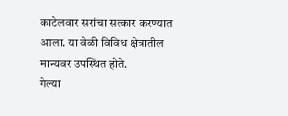काटेलवार सरांचा सत्कार करण्यात आला. या वेळी विविध क्षेत्रातील मान्यवर उपस्थित होते.
गेल्या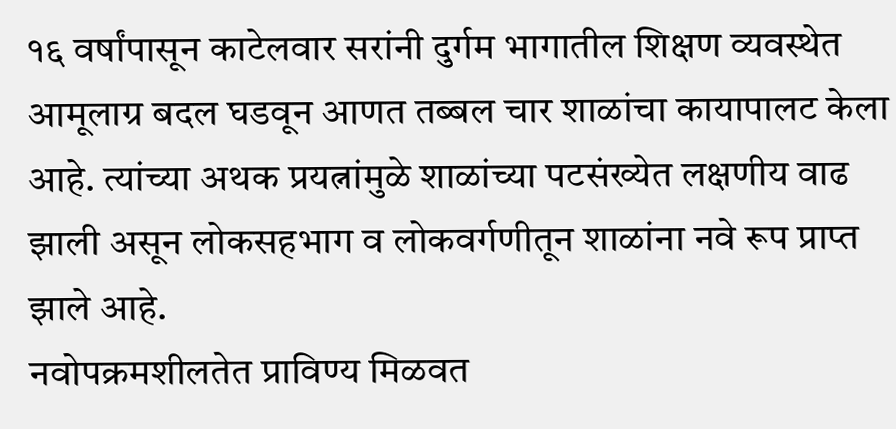१६ वर्षांपासून काटेलवार सरांनी दुर्गम भागातील शिक्षण व्यवस्थेत आमूलाग्र बदल घडवून आणत तब्बल चार शाळांचा कायापालट केला आहे. त्यांच्या अथक प्रयत्नांमुळे शाळांच्या पटसंख्येत लक्षणीय वाढ झाली असून लोकसहभाग व लोकवर्गणीतून शाळांना नवे रूप प्राप्त झाले आहे.
नवोपक्रमशीलतेत प्राविण्य मिळवत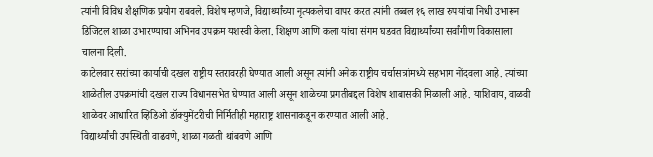त्यांनी विविध शैक्षणिक प्रयोग राबवले. विशेष म्हणजे, विद्यार्थ्यांच्या नृत्यकलेचा वापर करत त्यांनी तब्बल १६ लाख रुपयांचा निधी उभारून डिजिटल शाळा उभारण्याचा अभिनव उपक्रम यशस्वी केला. शिक्षण आणि कला यांचा संगम घडवत विद्यार्थ्यांच्या सर्वांगीण विकासाला चालना दिली.
काटेलवार सरांच्या कार्याची दखल राष्ट्रीय स्तरावरही घेण्यात आली असून त्यांनी अनेक राष्ट्रीय चर्चासत्रांमध्ये सहभाग नोंदवला आहे. त्यांच्या शाळेतील उपक्रमांची दखल राज्य विधानसभेत घेण्यात आली असून शाळेच्या प्रगतीबद्दल विशेष शाबासकी मिळाली आहे. याशिवाय, वाळवी शाळेवर आधारित व्हिडिओ डॉक्युमेंटरीची निर्मितीही महाराष्ट्र शासनाकडून करण्यात आली आहे.
विद्यार्थ्यांची उपस्थिती वाढवणे, शाळा गळती थांबवणे आणि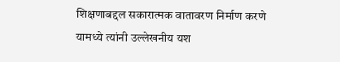शिक्षणाबद्दल सकारात्मक वातावरण निर्माण करणे यामध्ये त्यांनी उल्लेखनीय यश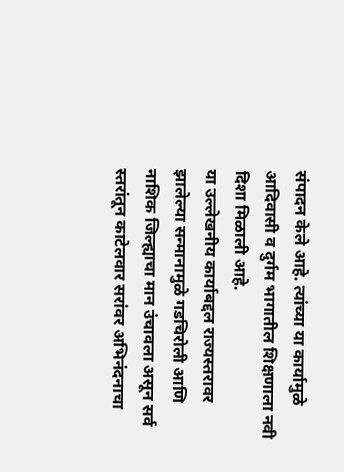संपादन केले आहे. त्यांच्या या कार्यामुळे आदिवासी व दुर्गम भागातील शिक्षणाला नवी दिशा मिळाली आहे.
या उल्लेखनीय कार्याबद्दल राज्यस्तरावर झालेल्या सन्मानामुळे गडचिरोली आणि नाशिक जिल्ह्याचा मान उंचावला असून सर्व स्तरांतून काटेलवार सरांवर अभिनंदनाचा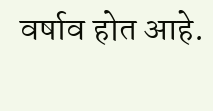वर्षाव होत आहे.